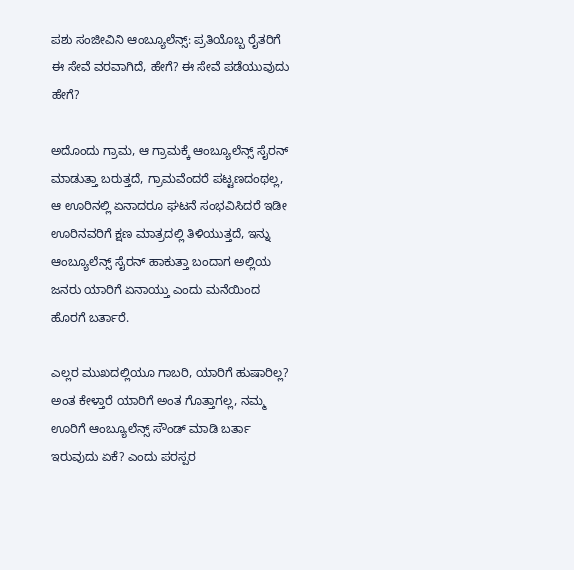ಪಶು ಸಂಜೀವಿನಿ ಆಂಬ್ಯೂಲೆನ್ಸ್: ಪ್ರತಿಯೊಬ್ಬ ರೈತರಿಗೆ ಈ ಸೇವೆ ವರವಾಗಿದೆ, ಹೇಗೆ? ಈ ಸೇವೆ ಪಡೆಯುವುದು ಹೇಗೆ?

ಅದೊಂದು ಗ್ರಾಮ, ಆ ಗ್ರಾಮಕ್ಕೆ ಆಂಬ್ಯೂಲೆನ್ಸ್ ಸೈರನ್ ಮಾಡುತ್ತಾ ಬರುತ್ತದೆ, ಗ್ರಾಮವೆಂದರೆ ಪಟ್ಟಣದಂಥಲ್ಲ, ಆ ಊರಿನಲ್ಲಿ ಏನಾದರೂ ಘಟನೆ ಸಂಭವಿಸಿದರೆ ಇಡೀ ಊರಿನವರಿಗೆ ಕ್ಷಣ ಮಾತ್ರದಲ್ಲಿ ತಿಳಿಯುತ್ತದೆ, ಇನ್ನು ಆಂಬ್ಯೂಲೆನ್ಸ್ ಸೈರನ್ ಹಾಕುತ್ತಾ ಬಂದಾಗ ಅಲ್ಲಿಯ ಜನರು ಯಾರಿಗೆ ಏನಾಯ್ತು ಎಂದು ಮನೆಯಿಂದ ಹೊರಗೆ ಬರ್ತಾರೆ.

ಎಲ್ಲರ ಮುಖದಲ್ಲಿಯೂ ಗಾಬರಿ, ಯಾರಿಗೆ ಹುಷಾರಿಲ್ಲ? ಅಂತ ಕೇಳ್ತಾರೆ ಯಾರಿಗೆ ಅಂತ ಗೊತ್ತಾಗಲ್ಲ, ನಮ್ಮ ಊರಿಗೆ ಆಂಬ್ಯೂಲೆನ್ಸ್ ಸೌಂಡ್ ಮಾಡಿ ಬರ್ತಾ ಇರುವುದು ಏಕೆ? ಎಂದು ಪರಸ್ಪರ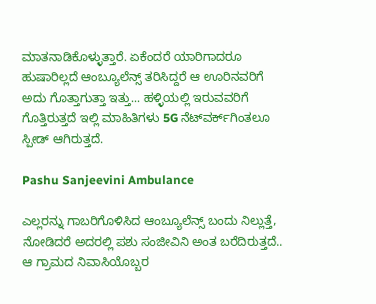ಮಾತನಾಡಿಕೊಳ್ಳುತ್ತಾರೆ. ಏಕೆಂದರೆ ಯಾರಿಗಾದರೂ ಹುಷಾರಿಲ್ಲದೆ ಆಂಬ್ಯೂಲೆನ್ಸ್ ತರಿಸಿದ್ದರೆ ಆ ಊರಿನವರಿಗೆ ಅದು ಗೊತ್ತಾಗುತ್ತಾ ಇತ್ತು... ಹಳ್ಳಿಯಲ್ಲಿ ಇರುವವರಿಗೆ ಗೊತ್ತಿರುತ್ತದೆ ಇಲ್ಲಿ ಮಾಹಿತಿಗಳು 5G ನೆಟ್‌ವರ್ಕ್‌ಗಿಂತಲೂ ಸ್ಪೀಡ್ ಆಗಿರುತ್ತದೆ.

Pashu Sanjeevini Ambulance

ಎಲ್ಲರನ್ನು ಗಾಬರಿಗೊಳಿಸಿದ ಆಂಬ್ಯೂಲೆನ್ಸ್ ಬಂದು ನಿಲ್ಲುತ್ತೆ, ನೋಡಿದರೆ ಅದರಲ್ಲಿ ಪಶು ಸಂಜೀವಿನಿ ಅಂತ ಬರೆದಿರುತ್ತದೆ.. ಆ ಗ್ರಾಮದ ನಿವಾಸಿಯೊಬ್ಬರ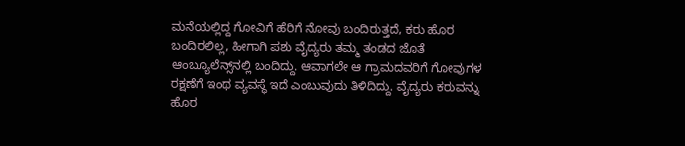ಮನೆಯಲ್ಲಿದ್ದ ಗೋವಿಗೆ ಹೆರಿಗೆ ನೋವು ಬಂದಿರುತ್ತದೆ, ಕರು ಹೊರ ಬಂದಿರಲಿಲ್ಲ, ಹೀಗಾಗಿ ಪಶು ವೈದ್ಯರು ತಮ್ಮ ತಂಡದ ಜೊತೆ ಆಂಬ್ಯೂಲೆನ್ಸ್‌ನಲ್ಲಿ ಬಂದಿದ್ದು. ಆವಾಗಲೇ ಆ ಗ್ರಾಮದವರಿಗೆ ಗೋವುಗಳ ರಕ್ಷಣೆಗೆ ಇಂಥ ವ್ಯವಸ್ಥೆ ಇದೆ ಎಂಬುವುದು ತಿಳಿದಿದ್ದು. ವೈದ್ಯರು ಕರುವನ್ನು ಹೊರ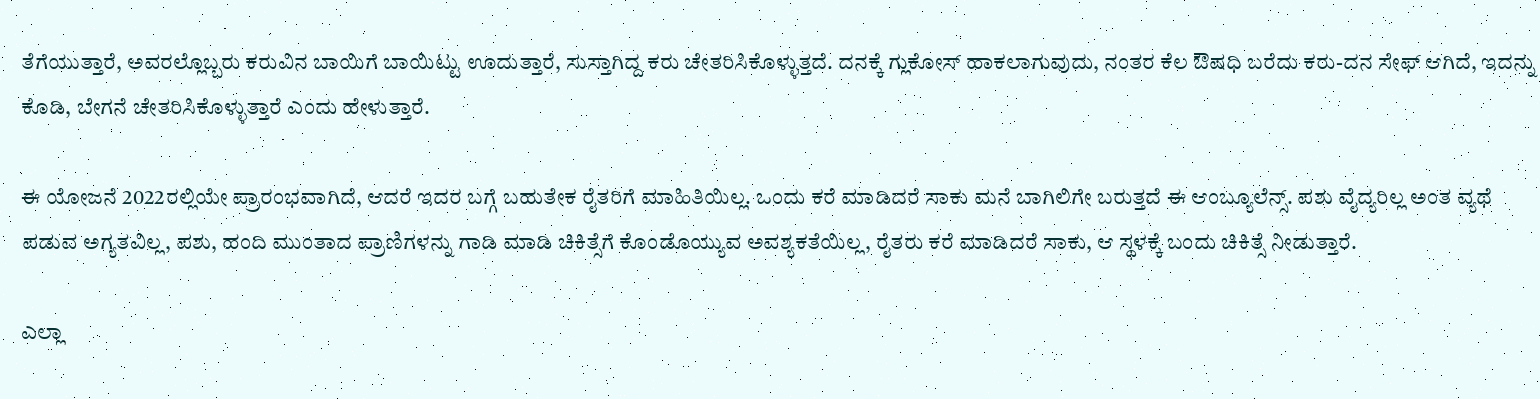ತೆಗೆಯುತ್ತಾರೆ, ಅವರಲ್ಲೊಬ್ಬರು ಕರುವಿನ ಬಾಯಿಗೆ ಬಾಯಿಟ್ಟು ಊದುತ್ತಾರೆ, ಸುಸ್ತಾಗಿದ್ದ ಕರು ಚೇತರಿಸಿಕೊಳ್ಳುತ್ತದೆ. ದನಕ್ಕೆ ಗ್ಲುಕೋಸ್ ಹಾಕಲಾಗುವುದು, ನಂತರ ಕೆಲ ಔಷಧಿ ಬರೆದು ಕರು-ದನ ಸೇಫ್ ಆಗಿದೆ, ಇದನ್ನು ಕೊಡಿ, ಬೇಗನೆ ಚೇತರಿಸಿಕೊಳ್ಳುತ್ತಾರೆ ಎಂದು ಹೇಳುತ್ತಾರೆ.

ಈ ಯೋಜನೆ 2022ರಲ್ಲಿಯೇ ಪ್ರಾರಂಭವಾಗಿದೆ, ಆದರೆ ಇದರ ಬಗ್ಗೆ ಬಹುತೇಕ ರೈತರಿಗೆ ಮಾಹಿತಿಯಿಲ್ಲ. ಒಂದು ಕರೆ ಮಾಡಿದರೆ ಸಾಕು ಮನೆ ಬಾಗಿಲಿಗೇ ಬರುತ್ತದೆ ಈ ಆಂಬ್ಯೂಲೆನ್ಸ್. ಪಶು ವೈದ್ಯರಿಲ್ಲ ಅಂತ ವ್ಯಥೆ ಪಡುವ ಅಗ್ಯತವಿಲ್ಲ, ಪಶು, ಹಂದಿ ಮುಂತಾದ ಪ್ರಾಣಿಗಳನ್ನು ಗಾಡಿ ಮಾಡಿ ಚಿಕಿತ್ಸೆಗೆ ಕೊಂಡೊಯ್ಯುವ ಅವಶ್ಯಕತೆಯಿಲ್ಲ, ರೈತರು ಕರೆ ಮಾಡಿದರೆ ಸಾಕು, ಆ ಸ್ಥಳಕ್ಕೆ ಬಂದು ಚಿಕಿತ್ಸೆ ನೀಡುತ್ತಾರೆ.

ಎಲ್ಲಾ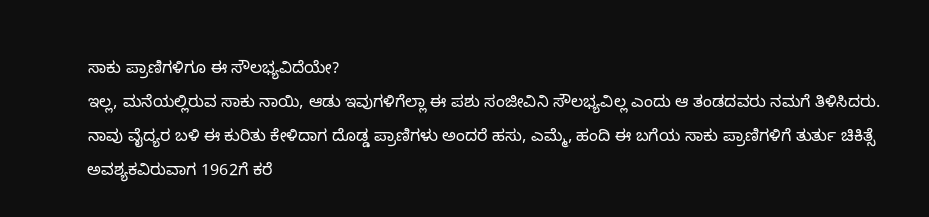ಸಾಕು ಪ್ರಾಣಿಗಳಿಗೂ ಈ ಸೌಲಭ್ಯವಿದೆಯೇ?
ಇಲ್ಲ, ಮನೆಯಲ್ಲಿರುವ ಸಾಕು ನಾಯಿ, ಆಡು ಇವುಗಳಿಗೆಲ್ಲಾ ಈ ಪಶು ಸಂಜೀವಿನಿ ಸೌಲಭ್ಯವಿಲ್ಲ ಎಂದು ಆ ತಂಡದವರು ನಮಗೆ ತಿಳಿಸಿದರು. ನಾವು ವೈದ್ಯರ ಬಳಿ ಈ ಕುರಿತು ಕೇಳಿದಾಗ ದೊಡ್ಡ ಪ್ರಾಣಿಗಳು ಅಂದರೆ ಹಸು, ಎಮ್ಮೆ, ಹಂದಿ ಈ ಬಗೆಯ ಸಾಕು ಪ್ರಾಣಿಗಳಿಗೆ ತುರ್ತು ಚಿಕಿತ್ಸೆ ಅವಶ್ಯಕವಿರುವಾಗ 1962ಗೆ ಕರೆ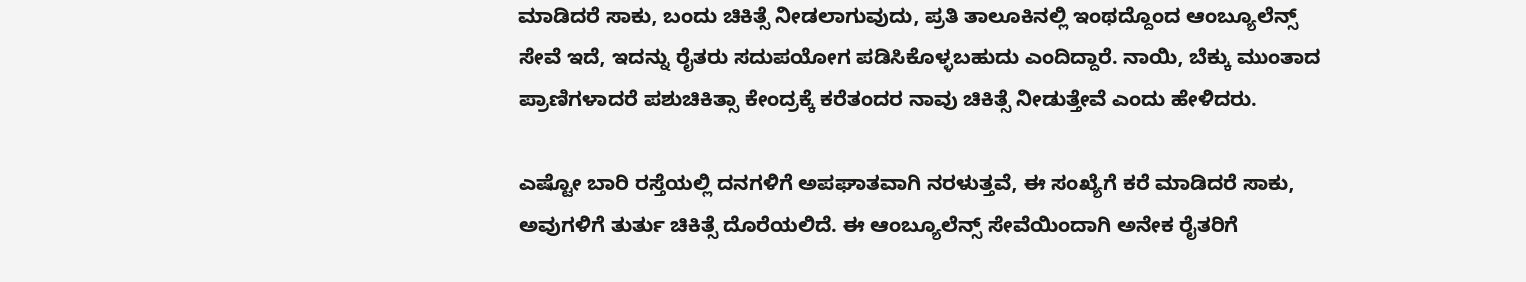ಮಾಡಿದರೆ ಸಾಕು, ಬಂದು ಚಿಕಿತ್ಸೆ ನೀಡಲಾಗುವುದು, ಪ್ರತಿ ತಾಲೂಕಿನಲ್ಲಿ ಇಂಥದ್ದೊಂದ ಆಂಬ್ಯೂಲೆನ್ಸ್ ಸೇವೆ ಇದೆ, ಇದನ್ನು ರೈತರು ಸದುಪಯೋಗ ಪಡಿಸಿಕೊಳ್ಳಬಹುದು ಎಂದಿದ್ದಾರೆ. ನಾಯಿ, ಬೆಕ್ಕು ಮುಂತಾದ ಪ್ರಾಣಿಗಳಾದರೆ ಪಶುಚಿಕಿತ್ಸಾ ಕೇಂದ್ರಕ್ಕೆ ಕರೆತಂದರ ನಾವು ಚಿಕಿತ್ಸೆ ನೀಡುತ್ತೇವೆ ಎಂದು ಹೇಳಿದರು.

ಎಷ್ಟೋ ಬಾರಿ ರಸ್ತೆಯಲ್ಲಿ ದನಗಳಿಗೆ ಅಪಘಾತವಾಗಿ ನರಳುತ್ತವೆ, ಈ ಸಂಖ್ಯೆಗೆ ಕರೆ ಮಾಡಿದರೆ ಸಾಕು, ಅವುಗಳಿಗೆ ತುರ್ತು ಚಿಕಿತ್ಸೆ ದೊರೆಯಲಿದೆ. ಈ ಆಂಬ್ಯೂಲೆನ್ಸ್ ಸೇವೆಯಿಂದಾಗಿ ಅನೇಕ ರೈತರಿಗೆ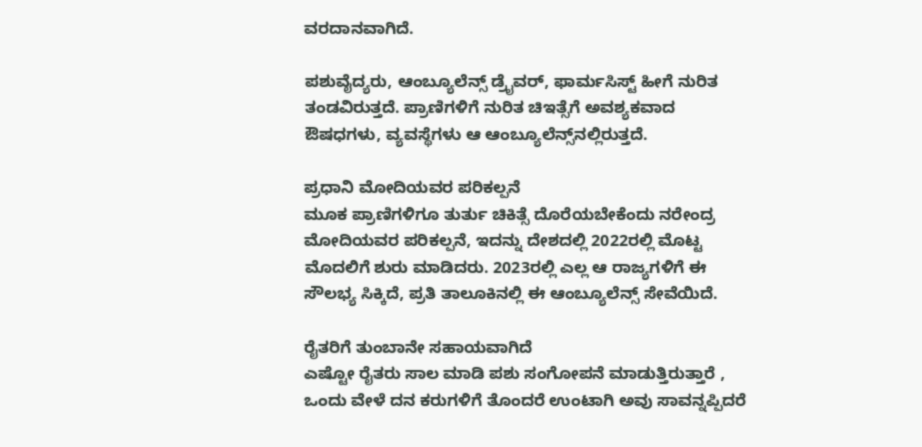ವರದಾನವಾಗಿದೆ.

ಪಶುವೈದ್ಯರು, ಆಂಬ್ಯೂಲೆನ್ಸ್ ಡ್ರೈವರ್, ಫಾರ್ಮಸಿಸ್ಟ್ ಹೀಗೆ ನುರಿತ ತಂಡವಿರುತ್ತದೆ. ಪ್ರಾಣಿಗಳಿಗೆ ನುರಿತ ಚಿಇತ್ಸೆಗೆ ಅವಶ್ಯಕವಾದ ಔಷಧಗಳು, ವ್ಯವಸ್ಥೆಗಳು ಆ ಆಂಬ್ಯೂಲೆನ್ಸ್‌ನಲ್ಲಿರುತ್ತದೆ.

ಪ್ರಧಾನಿ ಮೋದಿಯವರ ಪರಿಕಲ್ಪನೆ
ಮೂಕ ಪ್ರಾಣಿಗಳಿಗೂ ತುರ್ತು ಚಿಕಿತ್ಸೆ ದೊರೆಯಬೇಕೆಂದು ನರೇಂದ್ರ ಮೋದಿಯವರ ಪರಿಕಲ್ಪನೆ, ಇದನ್ನು ದೇಶದಲ್ಲಿ 2022ರಲ್ಲಿ ಮೊಟ್ಟ ಮೊದಲಿಗೆ ಶುರು ಮಾಡಿದರು. 2023ರಲ್ಲಿ ಎಲ್ಲ ಆ ರಾಜ್ಯಗಳಿಗೆ ಈ ಸೌಲಭ್ಯ ಸಿಕ್ಕಿದೆ, ಪ್ರತಿ ತಾಲೂಕಿನಲ್ಲಿ ಈ ಆಂಬ್ಯೂಲೆನ್ಸ್ ಸೇವೆಯಿದೆ.

ರೈತರಿಗೆ ತುಂಬಾನೇ ಸಹಾಯವಾಗಿದೆ
ಎಷ್ಟೋ ರೈತರು ಸಾಲ ಮಾಡಿ ಪಶು ಸಂಗೋಪನೆ ಮಾಡುತ್ತಿರುತ್ತಾರೆ , ಒಂದು ವೇಳೆ ದನ ಕರುಗಳಿಗೆ ತೊಂದರೆ ಉಂಟಾಗಿ ಅವು ಸಾವನ್ನಪ್ಪಿದರೆ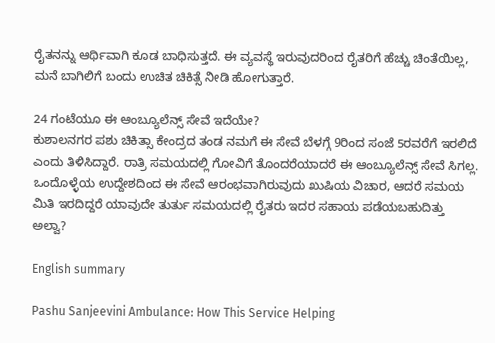ರೈತನನ್ನು ಆರ್ಥಿವಾಗಿ ಕೂಡ ಬಾಧಿಸುತ್ತದೆ. ಈ ವ್ಯವಸ್ಥೆ ಇರುವುದರಿಂದ ರೈತರಿಗೆ ಹೆಚ್ಚು ಚಿಂತೆಯಿಲ್ಲ, ಮನೆ ಬಾಗಿಲಿಗೆ ಬಂದು ಉಚಿತ ಚಿಕಿತ್ಸೆ ನೀಡಿ ಹೋಗುತ್ತಾರೆ.

24 ಗಂಟೆಯೂ ಈ ಆಂಬ್ಯೂಲೆನ್ಸ್ ಸೇವೆ ಇದೆಯೇ?
ಕುಶಾಲನಗರ ಪಶು ಚಿಕಿತ್ಸಾ ಕೇಂದ್ರದ ತಂಡ ನಮಗೆ ಈ ಸೇವೆ ಬೆಳಗ್ಗೆ 9ರಿಂದ ಸಂಜೆ 5ರವರೆಗೆ ಇರಲಿದೆ ಎಂದು ತಿಳಿಸಿದ್ದಾರೆ. ರಾತ್ರಿ ಸಮಯದಲ್ಲಿ ಗೋವಿಗೆ ತೊಂದರೆಯಾದರೆ ಈ ಆಂಬ್ಯೂಲೆನ್ಸ್ ಸೇವೆ ಸಿಗಲ್ಲ. ಒಂದೊಳ್ಳೆಯ ಉದ್ದೇಶದಿಂದ ಈ ಸೇವೆ ಆರಂಭವಾಗಿರುವುದು ಖುಷಿಯ ವಿಚಾರ, ಆದರೆ ಸಮಯ ಮಿತಿ ಇರದಿದ್ದರೆ ಯಾವುದೇ ತುರ್ತು ಸಮಯದಲ್ಲಿ ರೈತರು ಇದರ ಸಹಾಯ ಪಡೆಯಬಹುದಿತ್ತು ಅಲ್ವಾ?

English summary

Pashu Sanjeevini Ambulance: How This Service Helping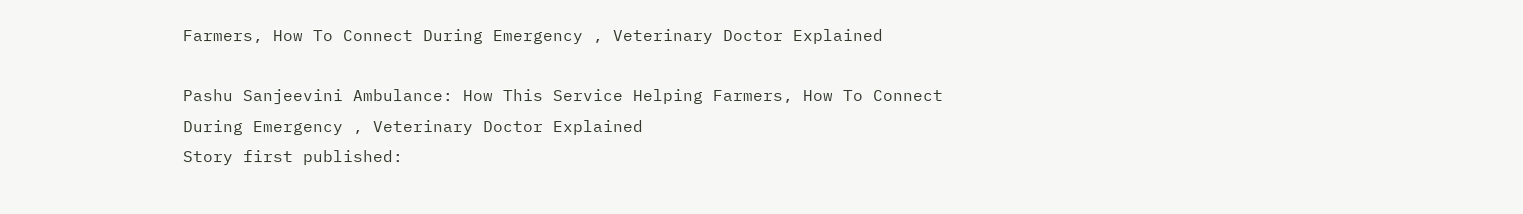Farmers, How To Connect During Emergency , Veterinary Doctor Explained

Pashu Sanjeevini Ambulance: How This Service Helping Farmers, How To Connect During Emergency , Veterinary Doctor Explained
Story first published: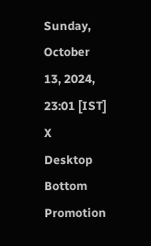Sunday, October 13, 2024, 23:01 [IST]
X
Desktop Bottom Promotion